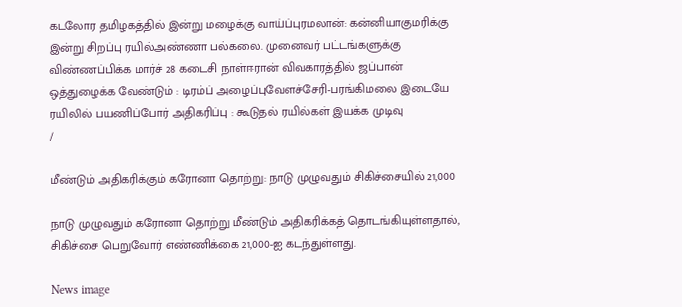கடலோர தமிழகத்தில் இன்று மழைக்கு வாய்ப்புரமலான்: கன்னியாகுமரிக்கு இன்று சிறப்பு ரயில்அண்ணா பல்கலை. முனைவர் பட்டங்களுக்கு விண்ணப்பிக்க மார்ச் 28 கடைசி நாள்ஈரான் விவகாரத்தில் ஜப்பான் ஒத்துழைக்க வேண்டும் : டிரம்ப் அழைப்புவேளச்சேரி-பரங்கிமலை இடையே ரயிலில் பயணிப்போர் அதிகரிப்பு : கூடுதல் ரயில்கள் இயக்க முடிவு
/

மீண்டும் அதிகரிக்கும் கரோனா தொற்று: நாடு முழுவதும் சிகிச்சையில் 21,000

நாடு முழுவதும் கரோனா தொற்று மீண்டும் அதிகரிக்கத் தொடங்கியுள்ளதால், சிகிச்சை பெறுவோர் எண்ணிக்கை 21,000-ஐ கடந்துள்ளது.

News image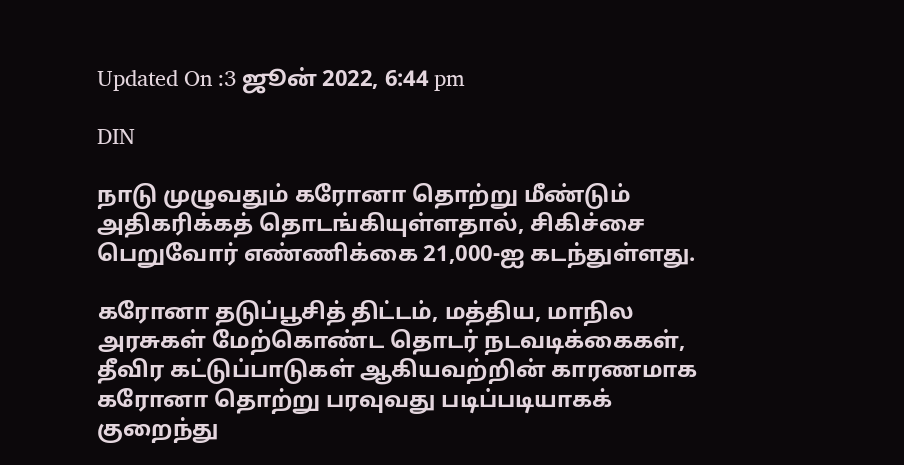Updated On :3 ஜூன் 2022, 6:44 pm

DIN

நாடு முழுவதும் கரோனா தொற்று மீண்டும் அதிகரிக்கத் தொடங்கியுள்ளதால், சிகிச்சை பெறுவோர் எண்ணிக்கை 21,000-ஐ கடந்துள்ளது.

கரோனா தடுப்பூசித் திட்டம், மத்திய, மாநில அரசுகள் மேற்கொண்ட தொடர் நடவடிக்கைகள், தீவிர கட்டுப்பாடுகள் ஆகியவற்றின் காரணமாக கரோனா தொற்று பரவுவது படிப்படியாகக் குறைந்து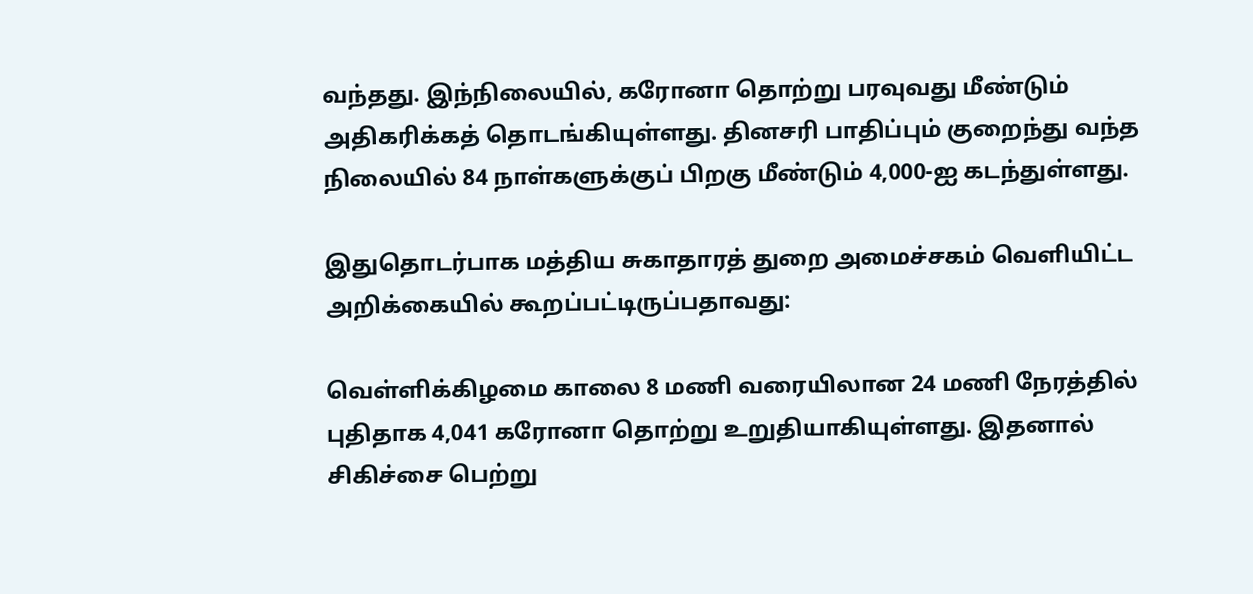வந்தது. இந்நிலையில், கரோனா தொற்று பரவுவது மீண்டும் அதிகரிக்கத் தொடங்கியுள்ளது. தினசரி பாதிப்பும் குறைந்து வந்த நிலையில் 84 நாள்களுக்குப் பிறகு மீண்டும் 4,000-ஐ கடந்துள்ளது.

இதுதொடர்பாக மத்திய சுகாதாரத் துறை அமைச்சகம் வெளியிட்ட அறிக்கையில் கூறப்பட்டிருப்பதாவது:

வெள்ளிக்கிழமை காலை 8 மணி வரையிலான 24 மணி நேரத்தில் புதிதாக 4,041 கரோனா தொற்று உறுதியாகியுள்ளது. இதனால் சிகிச்சை பெற்று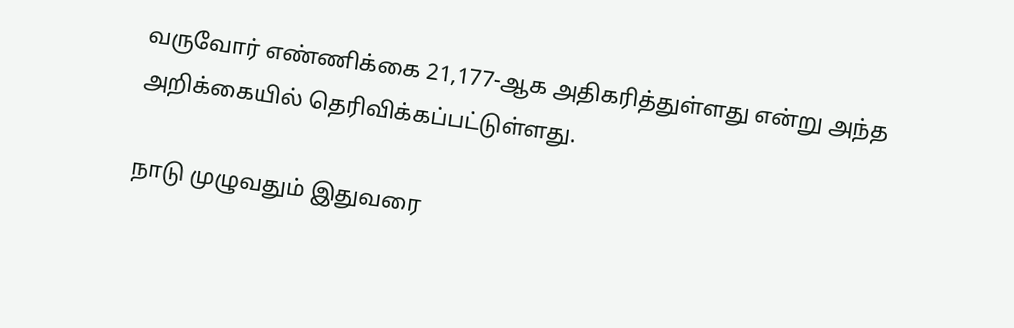வருவோர் எண்ணிக்கை 21,177-ஆக அதிகரித்துள்ளது என்று அந்த அறிக்கையில் தெரிவிக்கப்பட்டுள்ளது.

நாடு முழுவதும் இதுவரை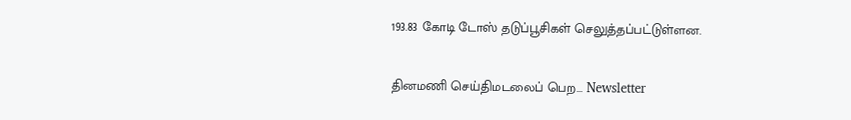193.83 கோடி டோஸ் தடுப்பூசிகள் செலுத்தப்பட்டுள்ளன.

தினமணி செய்திமடலைப் பெற... Newsletter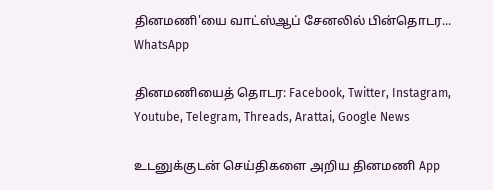தினமணி'யை வாட்ஸ்ஆப் சேனலில் பின்தொடர... WhatsApp

தினமணியைத் தொடர: Facebook, Twitter, Instagram, Youtube, Telegram, Threads, Arattai, Google News

உடனுக்குடன் செய்திகளை அறிய தினமணி App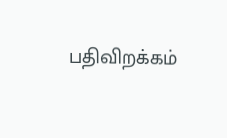பதிவிறக்கம்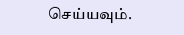செய்யவும்.